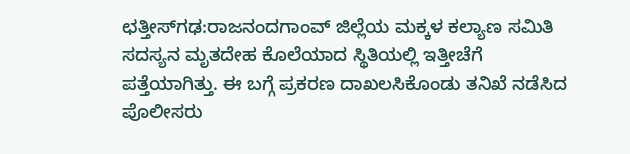ಛತ್ತೀಸ್‌ಗಢ:ರಾಜನಂದಗಾಂವ್ ಜಿಲ್ಲೆಯ ಮಕ್ಕಳ ಕಲ್ಯಾಣ ಸಮಿತಿ ಸದಸ್ಯನ ಮೃತದೇಹ ಕೊಲೆಯಾದ ಸ್ಥಿತಿಯಲ್ಲಿ ಇತ್ತೀಚೆಗೆ ಪತ್ತೆಯಾಗಿತ್ತು. ಈ ಬಗ್ಗೆ ಪ್ರಕರಣ ದಾಖಲಸಿಕೊಂಡು ತನಿಖೆ ನಡೆಸಿದ ಪೊಲೀಸರು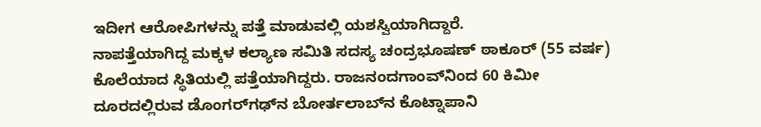ಇದೀಗ ಆರೋಪಿಗಳನ್ನು ಪತ್ತೆ ಮಾಡುವಲ್ಲಿ ಯಶಸ್ವಿಯಾಗಿದ್ದಾರೆ.
ನಾಪತ್ತೆಯಾಗಿದ್ದ ಮಕ್ಕಳ ಕಲ್ಯಾಣ ಸಮಿತಿ ಸದಸ್ಯ ಚಂದ್ರಭೂಷಣ್ ಠಾಕೂರ್ (55 ವರ್ಷ) ಕೊಲೆಯಾದ ಸ್ಥಿತಿಯಲ್ಲಿ ಪತ್ತೆಯಾಗಿದ್ದರು. ರಾಜನಂದಗಾಂವ್‌ನಿಂದ 60 ಕಿಮೀ ದೂರದಲ್ಲಿರುವ ಡೊಂಗರ್‌ಗಢ್‌ನ ಬೋರ್ತಲಾಬ್‌ನ ಕೊಟ್ನಾಪಾನಿ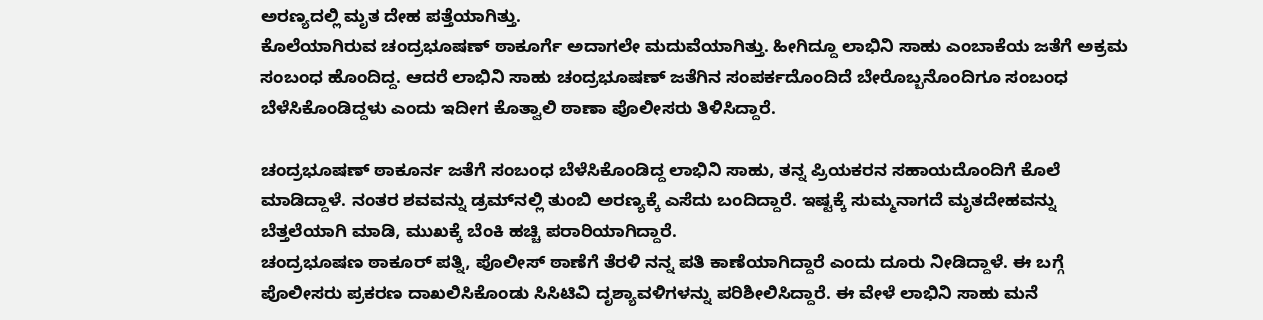ಅರಣ್ಯದಲ್ಲಿ ಮೃತ ದೇಹ ಪತ್ತೆಯಾಗಿತ್ತು.
ಕೊಲೆಯಾಗಿರುವ ಚಂದ್ರಭೂಷಣ್ ಠಾಕೂರ್ಗೆ ಅದಾಗಲೇ ಮದುವೆಯಾಗಿತ್ತು. ಹೀಗಿದ್ದೂ ಲಾಭಿನಿ ಸಾಹು ಎಂಬಾಕೆಯ ಜತೆಗೆ ಅಕ್ರಮ ಸಂಬಂಧ ಹೊಂದಿದ್ದ. ಆದರೆ ಲಾಭಿನಿ ಸಾಹು ಚಂದ್ರಭೂಷಣ್ ಜತೆಗಿನ ಸಂಪರ್ಕದೊಂದಿದೆ ಬೇರೊಬ್ಬನೊಂದಿಗೂ ಸಂಬಂಧ ಬೆಳೆಸಿಕೊಂಡಿದ್ದಳು ಎಂದು ಇದೀಗ ಕೊತ್ವಾಲಿ ಠಾಣಾ ಪೊಲೀಸರು ತಿಳಿಸಿದ್ದಾರೆ.

ಚಂದ್ರಭೂಷಣ್ ಠಾಕೂರ್ನ ಜತೆಗೆ ಸಂಬಂಧ ಬೆಳೆಸಿಕೊಂಡಿದ್ದ ಲಾಭಿನಿ ಸಾಹು, ತನ್ನ ಪ್ರಿಯಕರನ ಸಹಾಯದೊಂದಿಗೆ ಕೊಲೆ ಮಾಡಿದ್ದಾಳೆ. ನಂತರ ಶವವನ್ನು ಡ್ರಮ್‌ನಲ್ಲಿ ತುಂಬಿ ಅರಣ್ಯಕ್ಕೆ ಎಸೆದು ಬಂದಿದ್ದಾರೆ. ಇಷ್ಟಕ್ಕೆ ಸುಮ್ಮನಾಗದೆ ಮೃತದೇಹವನ್ನು ಬೆತ್ತಲೆಯಾಗಿ ಮಾಡಿ, ಮುಖಕ್ಕೆ ಬೆಂಕಿ ಹಚ್ಚಿ ಪರಾರಿಯಾಗಿದ್ದಾರೆ.
ಚಂದ್ರಭೂಷಣ ಠಾಕೂರ್ ಪತ್ನಿ, ಪೊಲೀಸ್ ಠಾಣೆಗೆ ತೆರಳಿ ನನ್ನ ಪತಿ ಕಾಣೆಯಾಗಿದ್ದಾರೆ ಎಂದು ದೂರು ನೀಡಿದ್ದಾಳೆ. ಈ ಬಗ್ಗೆ ಪೊಲೀಸರು ಪ್ರಕರಣ ದಾಖಲಿಸಿಕೊಂಡು ಸಿಸಿಟಿವಿ ದೃಶ್ಯಾವಳಿಗಳನ್ನು ಪರಿಶೀಲಿಸಿದ್ದಾರೆ. ಈ ವೇಳೆ ಲಾಭಿನಿ ಸಾಹು ಮನೆ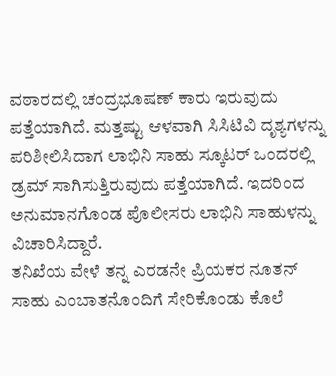ವಠಾರದಲ್ಲಿ ಚಂದ್ರಭೂಷಣ್ ಕಾರು ಇರುವುದು ಪತ್ತೆಯಾಗಿದೆ. ಮತ್ತಷ್ಟು ಆಳವಾಗಿ ಸಿಸಿಟಿವಿ ದೃಶ್ಯಗಳನ್ನು ಪರಿಶೀಲಿಸಿದಾಗ ಲಾಭಿನಿ ಸಾಹು ಸ್ಕೂಟರ್ ಒಂದರಲ್ಲಿ ಡ್ರಮ್ ಸಾಗಿಸುತ್ತಿರುವುದು ಪತ್ತೆಯಾಗಿದೆ. ಇದರಿಂದ ಅನುಮಾನಗೊಂಡ ಪೊಲೀಸರು ಲಾಭಿನಿ ಸಾಹುಳನ್ನು ವಿಚಾರಿಸಿದ್ದಾರೆ.
ತನಿಖೆಯ ವೇಳೆ ತನ್ನ ಎರಡನೇ ಪ್ರಿಯಕರ ನೂತನ್ ಸಾಹು ಎಂಬಾತನೊಂದಿಗೆ ಸೇರಿಕೊಂಡು ಕೊಲೆ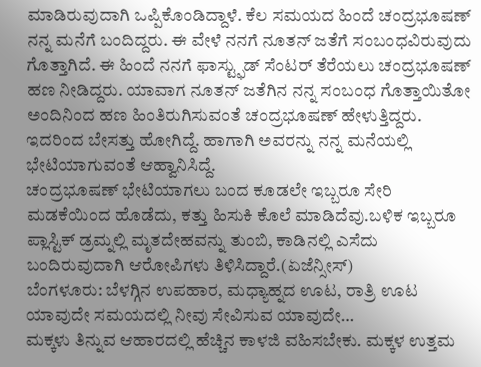ಮಾಡಿರುವುದಾಗಿ ಒಪ್ಪಿಕೊಂಡಿದ್ದಾಳೆ. ಕೆಲ ಸಮಯದ ಹಿಂದೆ ಚಂದ್ರಭೂಷಣ್ ನನ್ನ ಮನೆಗೆ ಬಂದಿದ್ದರು. ಈ ವೇಳೆ ನನಗೆ ನೂತನ್ ಜತೆಗೆ ಸಂಬಂಧವಿರುವುದು ಗೊತ್ತಾಗಿದೆ. ಈ ಹಿಂದೆ ನನಗೆ ಫಾಸ್ಟ್ಫುಡ್ ಸೆಂಟರ್ ತೆರೆಯಲು ಚಂದ್ರಭೂಷಣ್ ಹಣ ನೀಡಿದ್ದರು. ಯಾವಾಗ ನೂತನ್ ಜತೆಗಿನ ನನ್ನ ಸಂಬಂಧ ಗೊತ್ತಾಯಿತೋ ಅಂದಿನಿಂದ ಹಣ ಹಿಂತಿರುಗಿಸುವಂತೆ ಚಂದ್ರಭೂಷಣ್ ಹೇಳುತ್ತಿದ್ದರು. ಇದರಿಂದ ಬೇಸತ್ತು ಹೋಗಿದ್ದೆ. ಹಾಗಾಗಿ ಅವರನ್ನು ನನ್ನ ಮನೆಯಲ್ಲಿ ಭೇಟಿಯಾಗುವಂತೆ ಆಹ್ವಾನಿಸಿದ್ದೆ.
ಚಂದ್ರಭೂಷಣ್ ಭೇಟಿಯಾಗಲು ಬಂದ ಕೂಡಲೇ ಇಬ್ಬರೂ ಸೇರಿ ಮಡಕೆಯಿಂದ ಹೊಡೆದು, ಕತ್ತು ಹಿಸುಕಿ ಕೊಲೆ ಮಾಡಿದೆವು.ಬಳಿಕ ಇಬ್ಬರೂ ಪ್ಲಾಸ್ಟಿಕ್ ಡ್ರಮ್ನಲ್ಲಿ ಮೃತದೇಹವನ್ನು ತುಂಬಿ, ಕಾಡಿನಲ್ಲಿ ಎಸೆದು ಬಂದಿರುವುದಾಗಿ ಆರೋಪಿಗಳು ತಿಳಿಸಿದ್ದಾರೆ.(ಏಜೆನ್ಸೀಸ್)
ಬೆಂಗಳೂರು: ಬೆಳಗ್ಗಿನ ಉಪಹಾರ, ಮಧ್ಯಾಹ್ನದ ಊಟ, ರಾತ್ರಿ ಊಟ ಯಾವುದೇ ಸಮಯದಲ್ಲಿ ನೀವು ಸೇವಿಸುವ ಯಾವುದೇ…
ಮಕ್ಕಳು ತಿನ್ನುವ ಆಹಾರದಲ್ಲಿ ಹೆಚ್ಚಿನ ಕಾಳಜಿ ವಹಿಸಬೇಕು. ಮಕ್ಕಳ ಉತ್ತಮ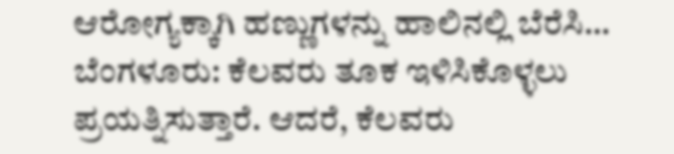ಆರೋಗ್ಯಕ್ಕಾಗಿ ಹಣ್ಣುಗಳನ್ನು ಹಾಲಿನಲ್ಲಿ ಬೆರೆಸಿ…
ಬೆಂಗಳೂರು: ಕೆಲವರು ತೂಕ ಇಳಿಸಿಕೊಳ್ಳಲು ಪ್ರಯತ್ನಿಸುತ್ತಾರೆ. ಆದರೆ, ಕೆಲವರು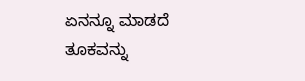ಏನನ್ನೂ ಮಾಡದೆ ತೂಕವನ್ನು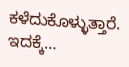ಕಳೆದುಕೊಳ್ಳುತ್ತಾರೆ. ಇದಕ್ಕೆ…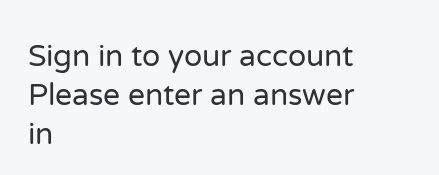Sign in to your account
Please enter an answer in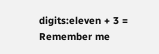digits:eleven + 3 =
Remember me